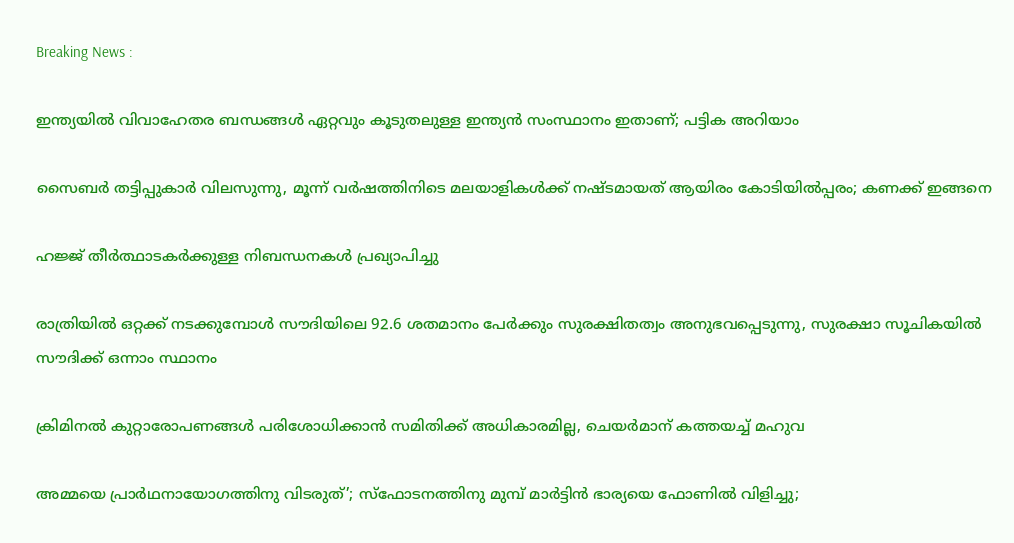Breaking News :

ഇന്ത്യയില്‍ വിവാഹേതര ബന്ധങ്ങള്‍ ഏറ്റവും കൂടുതലുള്ള ഇന്ത്യന്‍ സംസ്ഥാനം ഇതാണ്; പട്ടിക അറിയാം

സൈബര്‍ തട്ടിപ്പുകാര്‍ വിലസുന്നു, മൂന്ന് വര്‍ഷത്തിനിടെ മലയാളികള്‍ക്ക് നഷ്ടമായത് ആയിരം കോടിയില്‍പ്പരം; കണക്ക് ഇങ്ങനെ

ഹജ്ജ് തീർത്ഥാടകർക്കുള്ള നിബന്ധനകൾ പ്രഖ്യാപിച്ചു

രാത്രിയിൽ ഒറ്റക്ക് നടക്കുമ്പോൾ സൗദിയിലെ 92.6 ശതമാനം പേർക്കും സുരക്ഷിതത്വം അനുഭവപ്പെടുന്നു, സുരക്ഷാ സൂചികയിൽ സൗദിക്ക് ഒന്നാം സ്ഥാനം

ക്രിമിനല്‍ കുറ്റാരോപണങ്ങള്‍ പരിശോധിക്കാന്‍ സമിതിക്ക്‌ അധികാരമില്ല, ചെയര്‍മാന്‌ കത്തയച്ച് മഹുവ

അമ്മയെ പ്രാര്‍ഥനായോഗത്തിനു വിടരുത്’; സ്‌ഫോടനത്തിനു മുമ്പ് മാര്‍ട്ടിന്‍ ഭാര്യയെ ഫോണില്‍ വിളിച്ചു;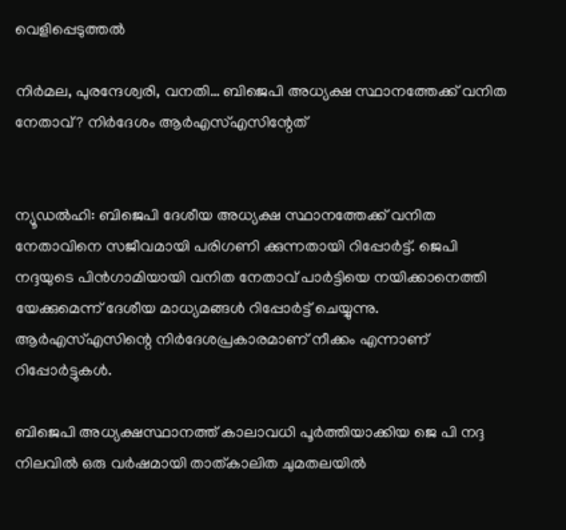വെളിപ്പെടുത്തല്‍

നിര്‍മല, പുരന്ദേശ്വരി, വനതി… ബിജെപി അധ്യക്ഷ സ്ഥാനത്തേക്ക് വനിത നേതാവ്? നിര്‍ദേശം ആര്‍എസ്എസിന്റേത്


ന്യൂഡല്‍ഹി: ബിജെപി ദേശീയ അധ്യക്ഷ സ്ഥാനത്തേക്ക് വനിത നേതാവിനെ സജീവമായി പരിഗണി ക്കുന്നതായി റിപ്പോര്‍ട്ട്. ജെപി നദ്ദയുടെ പിന്‍ഗാമിയായി വനിത നേതാവ് പാര്‍ട്ടിയെ നയിക്കാനെത്തി യേക്കുമെന്ന് ദേശീയ മാധ്യമങ്ങള്‍ റിപ്പോര്‍ട്ട് ചെയ്യുന്നു. ആര്‍എസ്എസിന്റെ നിര്‍ദേശപ്രകാരമാണ് നീക്കം എന്നാണ് റിപ്പോര്‍ട്ടുകള്‍.

ബിജെപി അധ്യക്ഷസ്ഥാനത്ത് കാലാവധി പൂര്‍ത്തിയാക്കിയ ജെ പി നദ്ദ നിലവില്‍ ഒരു വര്‍ഷമായി താത്കാലിത ചുമതലയില്‍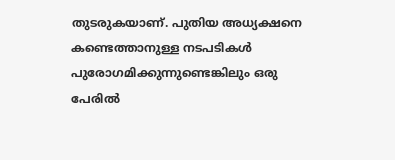തുടരുകയാണ്. പുതിയ അധ്യക്ഷനെ കണ്ടെത്താനുള്ള നടപടികള്‍ പുരോഗമിക്കുന്നുണ്ടെങ്കിലും ഒരു പേരില്‍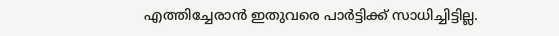എത്തിച്ചേരാന്‍ ഇതുവരെ പാര്‍ട്ടിക്ക് സാധിച്ചിട്ടില്ല.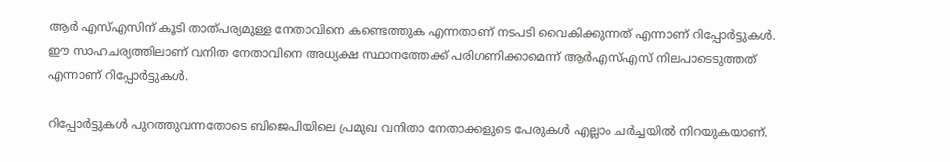ആര്‍ എസ്എസിന് കൂടി താത്പര്യമുള്ള നേതാവിനെ കണ്ടെത്തുക എന്നതാണ് നടപടി വൈകിക്കുന്നത് എന്നാണ് റിപ്പോര്‍ട്ടുകള്‍. ഈ സാഹചര്യത്തിലാണ് വനിത നേതാവിനെ അധ്യക്ഷ സ്ഥാനത്തേക്ക് പരിഗണിക്കാമെന്ന് ആര്‍എസ്എസ് നിലപാടെടുത്തത് എന്നാണ് റിപ്പോര്‍ട്ടുകള്‍.

റിപ്പോര്‍ട്ടുകള്‍ പുറത്തുവന്നതോടെ ബിജെപിയിലെ പ്രമുഖ വനിതാ നേതാക്കളുടെ പേരുകള്‍ എല്ലാം ചര്‍ച്ചയില്‍ നിറയുകയാണ്.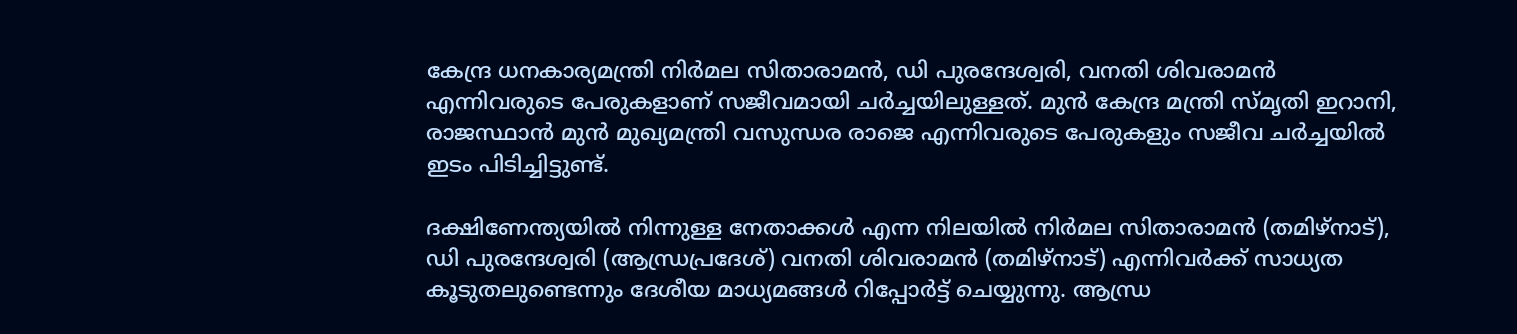കേന്ദ്ര ധനകാര്യമന്ത്രി നിര്‍മല സിതാരാമന്‍, ഡി പുരന്ദേശ്വരി, വനതി ശിവരാമന്‍ എന്നിവരുടെ പേരുകളാണ് സജീവമായി ചര്‍ച്ചയിലുള്ളത്. മുന്‍ കേന്ദ്ര മന്ത്രി സ്മൃതി ഇറാനി, രാജസ്ഥാന്‍ മുന്‍ മുഖ്യമന്ത്രി വസുന്ധര രാജെ എന്നിവരുടെ പേരുകളും സജീവ ചര്‍ച്ചയില്‍ ഇടം പിടിച്ചിട്ടുണ്ട്.

ദക്ഷിണേന്ത്യയില്‍ നിന്നുള്ള നേതാക്കള്‍ എന്ന നിലയില്‍ നിര്‍മല സിതാരാമന്‍ (തമിഴ്‌നാട്), ഡി പുരന്ദേശ്വരി (ആന്ധ്രപ്രദേശ്) വനതി ശിവരാമന്‍ (തമിഴ്‌നാട്) എന്നിവര്‍ക്ക് സാധ്യത കൂടുതലുണ്ടെന്നും ദേശീയ മാധ്യമങ്ങള്‍ റിപ്പോര്‍ട്ട് ചെയ്യുന്നു. ആന്ധ്ര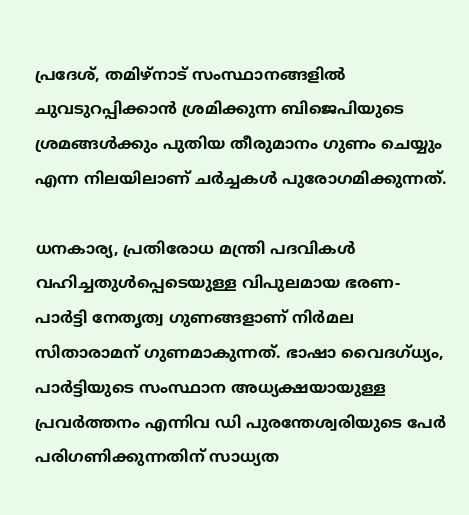പ്രദേശ്, തമിഴ്‌നാട് സംസ്ഥാനങ്ങളില്‍ ചുവടുറപ്പിക്കാന്‍ ശ്രമിക്കുന്ന ബിജെപിയുടെ ശ്രമങ്ങള്‍ക്കും പുതിയ തീരുമാനം ഗുണം ചെയ്യും എന്ന നിലയിലാണ് ചര്‍ച്ചകള്‍ പുരോഗമിക്കുന്നത്.

ധനകാര്യ, പ്രതിരോധ മന്ത്രി പദവികള്‍ വഹിച്ചതുള്‍പ്പെടെയുള്ള വിപുലമായ ഭരണ- പാര്‍ട്ടി നേതൃത്വ ഗുണങ്ങളാണ് നിര്‍മല സിതാരാമന് ഗുണമാകുന്നത്. ഭാഷാ വൈദഗ്ധ്യം, പാര്‍ട്ടിയുടെ സംസ്ഥാന അധ്യക്ഷയായുള്ള പ്രവര്‍ത്തനം എന്നിവ ഡി പുരന്തേശ്വരിയുടെ പേര്‍ പരിഗണിക്കുന്നതിന് സാധ്യത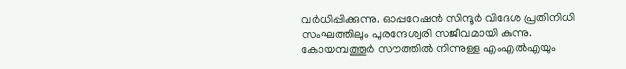വര്‍ധിപ്പിക്കുന്നു. ഓപ്പറേഷന്‍ സിന്ദൂര്‍ വിദേശ പ്രതിനിധി സംഘത്തിലും പുരന്ദേശ്വരി സജീവമായി കുന്നു. കോയമ്പത്തൂര്‍ സൗത്തില്‍ നിന്നുള്ള എംഎല്‍എയും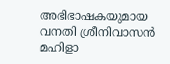അഭിഭാഷകയുമായ വനതി ശ്രീനിവാസന്‍ മഹിളാ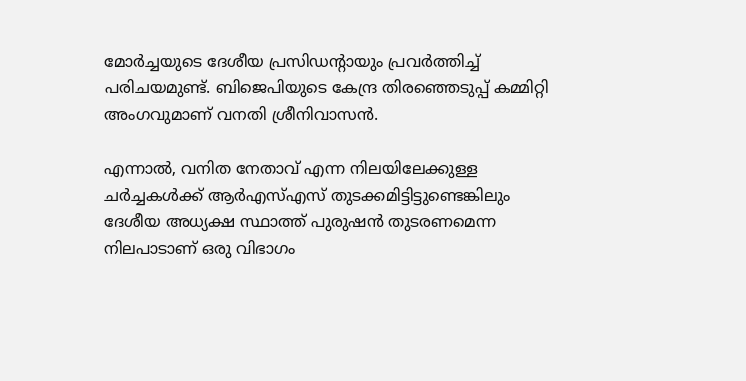മോര്‍ച്ചയുടെ ദേശീയ പ്രസിഡന്റായും പ്രവര്‍ത്തിച്ച് പരിചയമുണ്ട്. ബിജെപിയുടെ കേന്ദ്ര തിരഞ്ഞെടുപ്പ് കമ്മിറ്റി അംഗവുമാണ് വനതി ശ്രീനിവാസന്‍.

എന്നാല്‍, വനിത നേതാവ് എന്ന നിലയിലേക്കുള്ള ചര്‍ച്ചകള്‍ക്ക് ആര്‍എസ്എസ് തുടക്കമിട്ടിട്ടുണ്ടെങ്കിലും ദേശീയ അധ്യക്ഷ സ്ഥാത്ത് പുരുഷന്‍ തുടരണമെന്ന നിലപാടാണ് ഒരു വിഭാഗം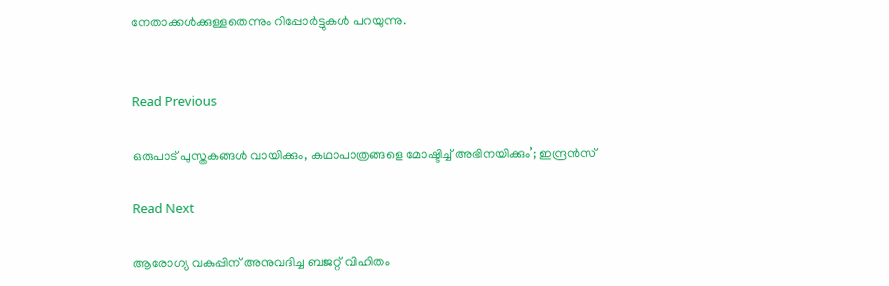നേതാക്കള്‍ക്കുള്ളതെന്നും റിപ്പോര്‍ട്ടുകള്‍ പറയുന്നു.


Read Previous

ഒരുപാട് പുസ്തകങ്ങൾ വായിക്കും, കഥാപാത്രങ്ങളെ മോഷ്ടിച്ച് അഭിനയിക്കും’; ഇന്ദ്രൻസ്

Read Next

ആരോഗ്യ വകുപ്പിന് അനുവദിച്ച ബജറ്റ് വിഹിതം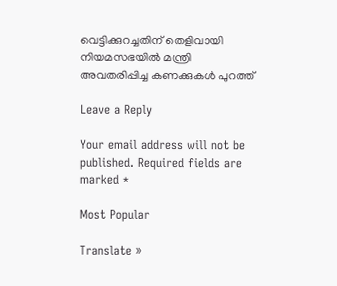വെട്ടിക്കുറച്ചതിന് തെളിവായി നിയമസഭയിൽ മന്ത്രി അവതരിപ്പിച്ച കണക്കുകൾ പുറത്ത്

Leave a Reply

Your email address will not be published. Required fields are marked *

Most Popular

Translate »